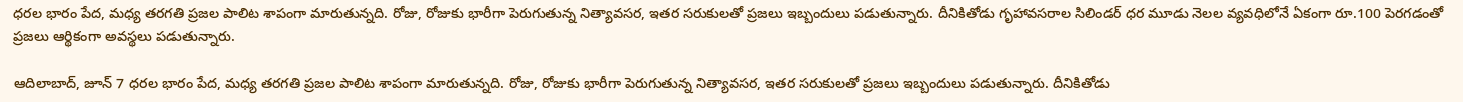ధరల భారం పేద, మధ్య తరగతి ప్రజల పాలిట శాపంగా మారుతున్నది. రోజు, రోజుకు భారీగా పెరుగుతున్న నిత్యావసర, ఇతర సరుకులతో ప్రజలు ఇబ్బందులు పడుతున్నారు. దీనికితోడు గృహావసరాల సిలిండర్ ధర మూడు నెలల వ్యవధిలోనే ఏకంగా రూ.100 పెరగడంతో ప్రజలు ఆర్థికంగా అవస్థలు పడుతున్నారు.

ఆదిలాబాద్, జూన్ 7 ధరల భారం పేద, మధ్య తరగతి ప్రజల పాలిట శాపంగా మారుతున్నది. రోజు, రోజుకు భారీగా పెరుగుతున్న నిత్యావసర, ఇతర సరుకులతో ప్రజలు ఇబ్బందులు పడుతున్నారు. దీనికితోడు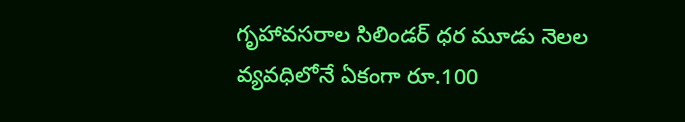గృహావసరాల సిలిండర్ ధర మూడు నెలల వ్యవధిలోనే ఏకంగా రూ.100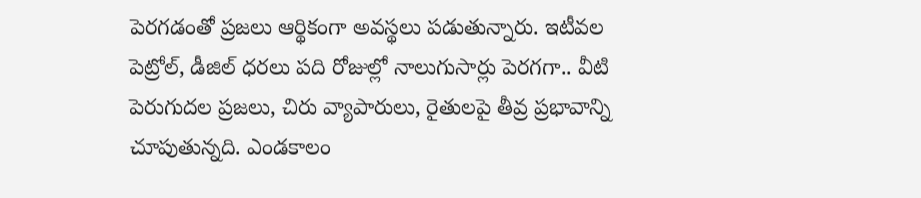పెరగడంతో ప్రజలు ఆర్థికంగా అవస్థలు పడుతున్నారు. ఇటీవల పెట్రోల్, డీజిల్ ధరలు పది రోజుల్లో నాలుగుసార్లు పెరగగా.. వీటి పెరుగుదల ప్రజలు, చిరు వ్యాపారులు, రైతులపై తీవ్ర ప్రభావాన్ని చూపుతున్నది. ఎండకాలం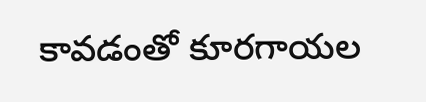కావడంతో కూరగాయల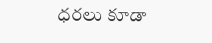ధరలు కూడా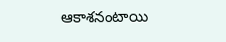ఆకాశనంటాయి